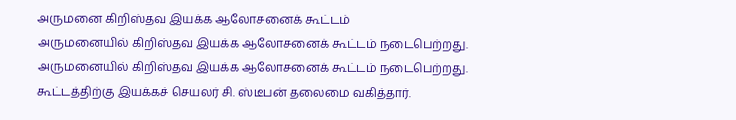அருமனை கிறிஸ்தவ இயக்க ஆலோசனைக் கூட்டம்
அருமனையில் கிறிஸ்தவ இயக்க ஆலோசனைக் கூட்டம் நடைபெற்றது.
அருமனையில் கிறிஸ்தவ இயக்க ஆலோசனைக் கூட்டம் நடைபெற்றது.
கூட்டத்திற்கு இயக்கச் செயலர் சி. ஸ்டீபன் தலைமை வகித்தார்.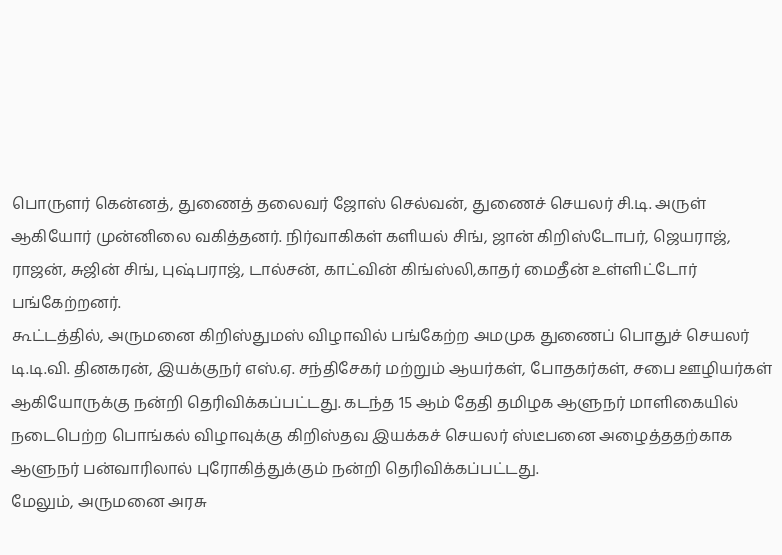பொருளர் கென்னத், துணைத் தலைவர் ஜோஸ் செல்வன், துணைச் செயலர் சி.டி. அருள் ஆகியோர் முன்னிலை வகித்தனர். நிர்வாகிகள் களியல் சிங், ஜான் கிறிஸ்டோபர், ஜெயராஜ், ராஜன், சுஜின் சிங், புஷ்பராஜ், டால்சன், காட்வின் கிங்ஸ்லி,காதர் மைதீன் உள்ளிட்டோர் பங்கேற்றனர்.
கூட்டத்தில், அருமனை கிறிஸ்துமஸ் விழாவில் பங்கேற்ற அமமுக துணைப் பொதுச் செயலர் டி.டி.வி. தினகரன், இயக்குநர் எஸ்.ஏ. சந்திசேகர் மற்றும் ஆயர்கள், போதகர்கள், சபை ஊழியர்கள் ஆகியோருக்கு நன்றி தெரிவிக்கப்பட்டது. கடந்த 15 ஆம் தேதி தமிழக ஆளுநர் மாளிகையில் நடைபெற்ற பொங்கல் விழாவுக்கு கிறிஸ்தவ இயக்கச் செயலர் ஸ்டீபனை அழைத்ததற்காக ஆளுநர் பன்வாரிலால் புரோகித்துக்கும் நன்றி தெரிவிக்கப்பட்டது.
மேலும், அருமனை அரசு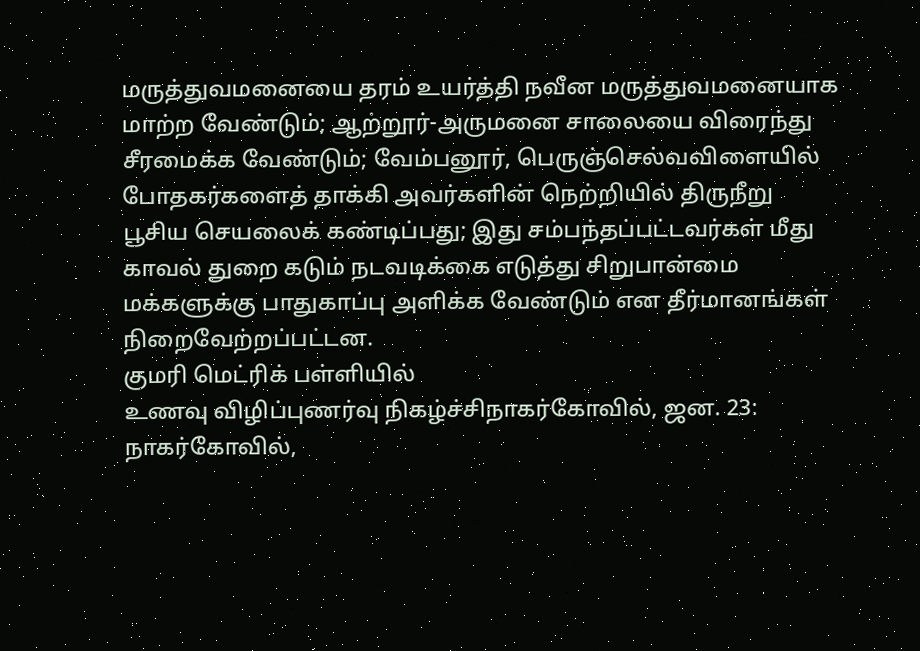மருத்துவமனையை தரம் உயர்த்தி நவீன மருத்துவமனையாக மாற்ற வேண்டும்; ஆற்றூர்-அருமனை சாலையை விரைந்து சீரமைக்க வேண்டும்; வேம்பனூர், பெருஞ்செல்வவிளையில் போதகர்களைத் தாக்கி அவர்களின் நெற்றியில் திருநீறு பூசிய செயலைக் கண்டிப்பது; இது சம்பந்தப்பட்டவர்கள் மீது காவல் துறை கடும் நடவடிக்கை எடுத்து சிறுபான்மை மக்களுக்கு பாதுகாப்பு அளிக்க வேண்டும் என தீர்மானங்கள் நிறைவேற்றப்பட்டன.
குமரி மெட்ரிக் பள்ளியில்
உணவு விழிப்புணர்வு நிகழ்ச்சிநாகர்கோவில், ஜன. 23: நாகர்கோவில்,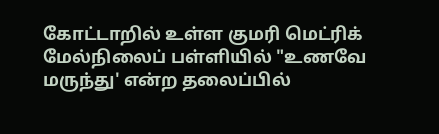கோட்டாறில் உள்ள குமரி மெட்ரிக் மேல்நிலைப் பள்ளியில் "உணவே மருந்து' என்ற தலைப்பில்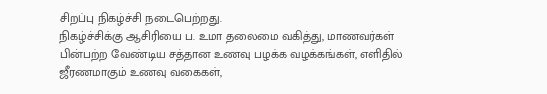சிறப்பு நிகழ்ச்சி நடைபெற்றது.
நிகழ்ச்சிக்கு ஆசிரியை ப. உமா தலைமை வகித்து, மாணவர்கள் பின்பற்ற வேண்டிய சத்தான உணவு பழக்க வழக்கங்கள், எளிதில் ஜீரணமாகும் உணவு வகைகள்,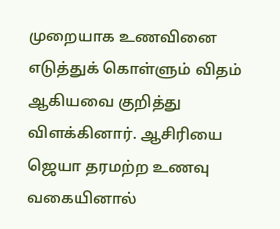முறையாக உணவினை எடுத்துக் கொள்ளும் விதம் ஆகியவை குறித்து விளக்கினார். ஆசிரியை ஜெயா தரமற்ற உணவு வகையினால்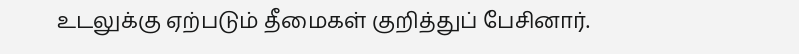உடலுக்கு ஏற்படும் தீமைகள் குறித்துப் பேசினார்.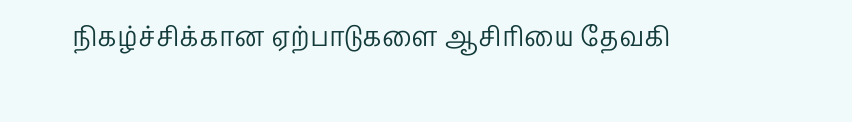நிகழ்ச்சிக்கான ஏற்பாடுகளை ஆசிரியை தேவகி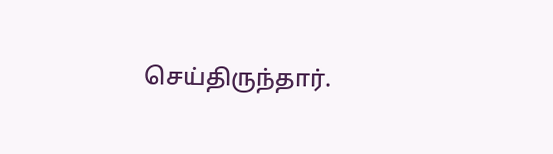செய்திருந்தார்.